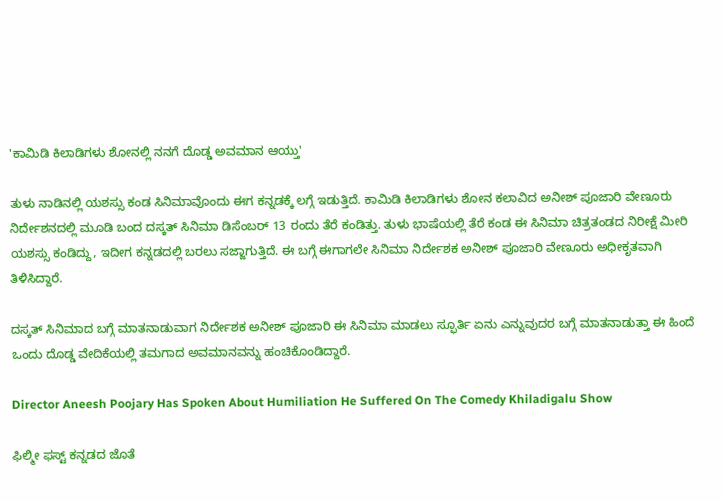'ಕಾಮಿಡಿ ಕಿಲಾಡಿಗಳು ಶೋನಲ್ಲಿ ನನಗೆ ದೊಡ್ಡ ಅವಮಾನ ಆಯ್ತು'

ತುಳು ನಾಡಿನಲ್ಲಿ ಯಶಸ್ಸು ಕಂಡ ಸಿನಿಮಾವೊಂದು ಈಗ ಕನ್ನಡಕ್ಕೆ ಲಗ್ಗೆ ಇಡುತ್ತಿದೆ. ಕಾಮಿಡಿ ಕಿಲಾಡಿಗಳು ಶೋನ ಕಲಾವಿದ ಅನೀಶ್ ಪೂಜಾರಿ ವೇಣೂರು ನಿರ್ದೇಶನದಲ್ಲಿ ಮೂಡಿ ಬಂದ ದಸ್ಕತ್ ಸಿನಿಮಾ ಡಿಸೆಂಬರ್ 13 ರಂದು ತೆರೆ ಕಂಡಿತ್ತು. ತುಳು ಭಾಷೆಯಲ್ಲಿ ತೆರೆ ಕಂಡ ಈ ಸಿನಿಮಾ ಚಿತ್ರತಂಡದ ನಿರೀಕ್ಷೆ ಮೀರಿ ಯಶಸ್ಸು ಕಂಡಿದ್ದು, ಇದೀಗ ಕನ್ನಡದಲ್ಲಿ ಬರಲು ಸಜ್ಜಾಗುತ್ತಿದೆ. ಈ ಬಗ್ಗೆ ಈಗಾಗಲೇ ಸಿನಿಮಾ ನಿರ್ದೇಶಕ ಅನೀಶ್ ಪೂಜಾರಿ ವೇಣೂರು ಅಧೀಕೃತವಾಗಿ ತಿಳಿಸಿದ್ದಾರೆ.

ದಸ್ಕತ್ ಸಿನಿಮಾದ ಬಗ್ಗೆ ಮಾತನಾಡುವಾಗ ನಿರ್ದೇಶಕ ಅನೀಶ್ ಪೂಜಾರಿ ಈ ಸಿನಿಮಾ ಮಾಡಲು ಸ್ಫೂರ್ತಿ ಏನು ಎನ್ನುವುದರ ಬಗ್ಗೆ ಮಾತನಾಡುತ್ತಾ ಈ ಹಿಂದೆ ಒಂದು ದೊಡ್ಡ ವೇದಿಕೆಯಲ್ಲಿ ತಮಗಾದ ಅವಮಾನವನ್ನು ಹಂಚಿಕೊಂಡಿದ್ದಾರೆ.

Director Aneesh Poojary Has Spoken About Humiliation He Suffered On The Comedy Khiladigalu Show

ಫಿಲ್ಮೀ ಫಸ್ಟ್‌ ಕನ್ನಡದ ಜೊತೆ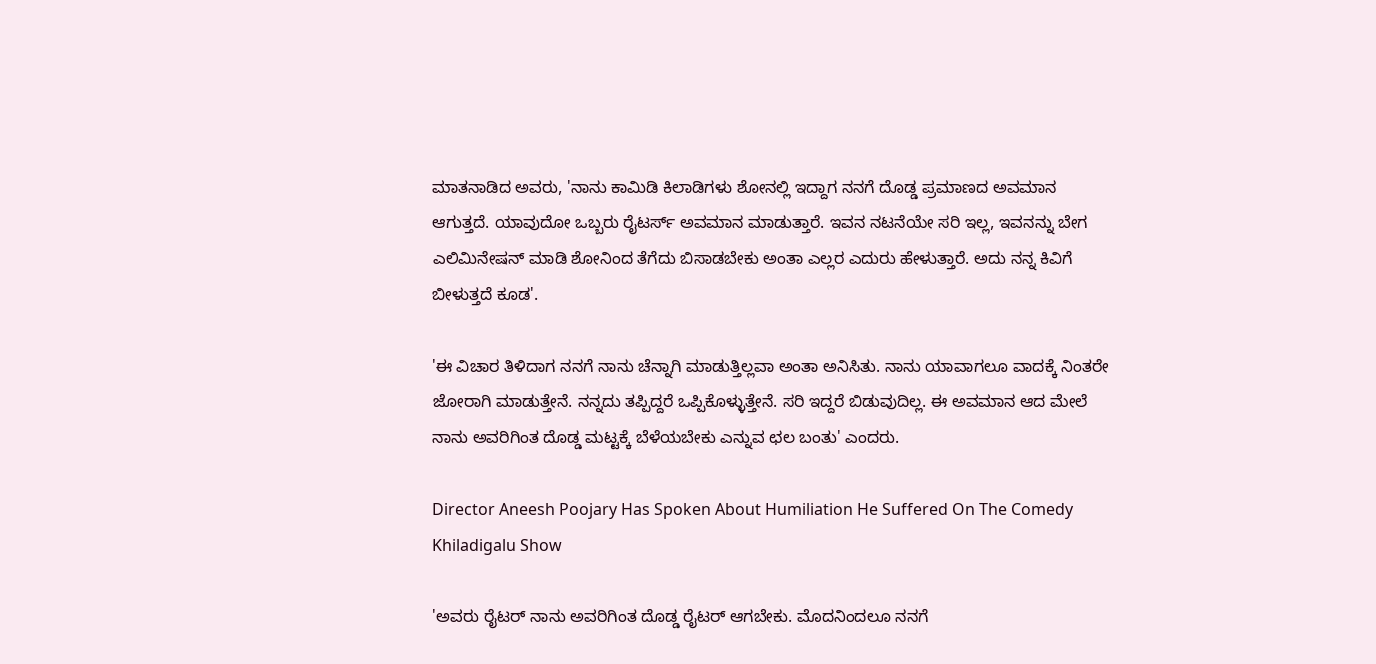ಮಾತನಾಡಿದ ಅವರು, 'ನಾನು ಕಾಮಿಡಿ ಕಿಲಾಡಿಗಳು ಶೋನಲ್ಲಿ ಇದ್ದಾಗ ನನಗೆ ದೊಡ್ಡ ಪ್ರಮಾಣದ ಅವಮಾನ ಆಗುತ್ತದೆ. ಯಾವುದೋ ಒಬ್ಬರು ರೈಟರ್ಸ್‌ ಅವಮಾನ ಮಾಡುತ್ತಾರೆ. ಇವನ ನಟನೆಯೇ ಸರಿ ಇಲ್ಲ, ಇವನನ್ನು ಬೇಗ ಎಲಿಮಿನೇಷನ್‌ ಮಾಡಿ ಶೋನಿಂದ ತೆಗೆದು ಬಿಸಾಡಬೇಕು ಅಂತಾ ಎಲ್ಲರ ಎದುರು ಹೇಳುತ್ತಾರೆ. ಅದು ನನ್ನ ಕಿವಿಗೆ ಬೀಳುತ್ತದೆ ಕೂಡ'.

'ಈ ವಿಚಾರ ತಿಳಿದಾಗ ನನಗೆ ನಾನು ಚೆನ್ನಾಗಿ ಮಾಡುತ್ತಿಲ್ಲವಾ ಅಂತಾ ಅನಿಸಿತು. ನಾನು ಯಾವಾಗಲೂ ವಾದಕ್ಕೆ ನಿಂತರೇ ಜೋರಾಗಿ ಮಾಡುತ್ತೇನೆ. ನನ್ನದು ತಪ್ಪಿದ್ದರೆ ಒಪ್ಪಿಕೊಳ್ಳುತ್ತೇನೆ. ಸರಿ ಇದ್ದರೆ ಬಿಡುವುದಿಲ್ಲ. ಈ ಅವಮಾನ ಆದ ಮೇಲೆ ನಾನು ಅವರಿಗಿಂತ ದೊಡ್ಡ ಮಟ್ಟಕ್ಕೆ ಬೆಳೆಯಬೇಕು ಎನ್ನುವ ಛಲ ಬಂತು' ಎಂದರು.

Director Aneesh Poojary Has Spoken About Humiliation He Suffered On The Comedy Khiladigalu Show

'ಅವರು ರೈಟರ್‌ ನಾನು ಅವರಿಗಿಂತ ದೊಡ್ಡ ರೈಟರ್‌ ಆಗಬೇಕು. ಮೊದನಿಂದಲೂ ನನಗೆ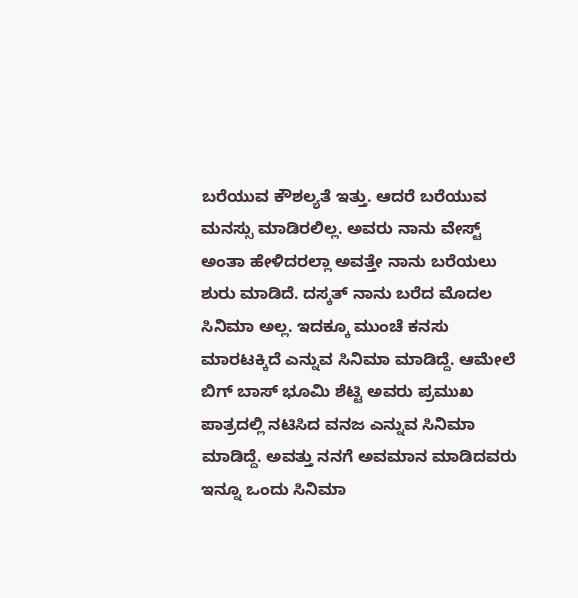ಬರೆಯುವ ಕೌಶಲ್ಯತೆ ಇತ್ತು. ಆದರೆ ಬರೆಯುವ ಮನಸ್ಸು ಮಾಡಿರಲಿಲ್ಲ. ಅವರು ನಾನು ವೇಸ್ಟ್ ಅಂತಾ ಹೇಳಿದರಲ್ಲಾ ಅವತ್ತೇ ನಾನು ಬರೆಯಲು ಶುರು ಮಾಡಿದೆ. ದಸ್ಕತ್‌ ನಾನು ಬರೆದ ಮೊದಲ ಸಿನಿಮಾ ಅಲ್ಲ. ಇದಕ್ಕೂ ಮುಂಚೆ ಕನಸು ಮಾರಟಕ್ಕಿದೆ ಎನ್ನುವ ಸಿನಿಮಾ ಮಾಡಿದ್ದೆ. ಆಮೇಲೆ ಬಿಗ್‌ ಬಾಸ್‌ ಭೂಮಿ ಶೆಟ್ಟಿ ಅವರು ಪ್ರಮುಖ ಪಾತ್ರದಲ್ಲಿ ನಟಿಸಿದ ವನಜ ಎನ್ನುವ ಸಿನಿಮಾ ಮಾಡಿದ್ದೆ. ಅವತ್ತು ನನಗೆ ಅವಮಾನ ಮಾಡಿದವರು ಇನ್ನೂ ಒಂದು ಸಿನಿಮಾ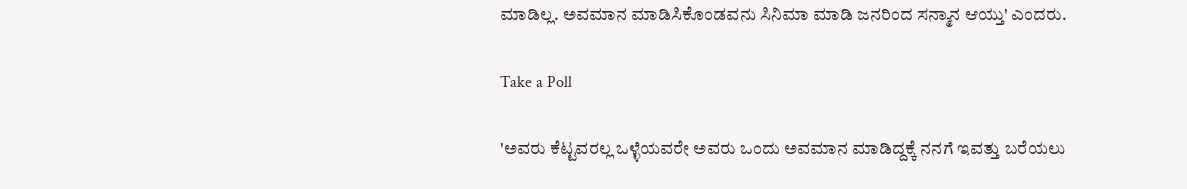ಮಾಡಿಲ್ಲ. ಅವಮಾನ ಮಾಡಿಸಿಕೊಂಡವನು ಸಿನಿಮಾ ಮಾಡಿ ಜನರಿಂದ ಸನ್ಮಾನ ಆಯ್ತು' ಎಂದರು.

Take a Poll

'ಅವರು ಕೆಟ್ಟವರಲ್ಲ ಒಳ್ಳೆಯವರೇ ಅವರು ಒಂದು ಅವಮಾನ ಮಾಡಿದ್ದಕ್ಕೆ ನನಗೆ ಇವತ್ತು ಬರೆಯಲು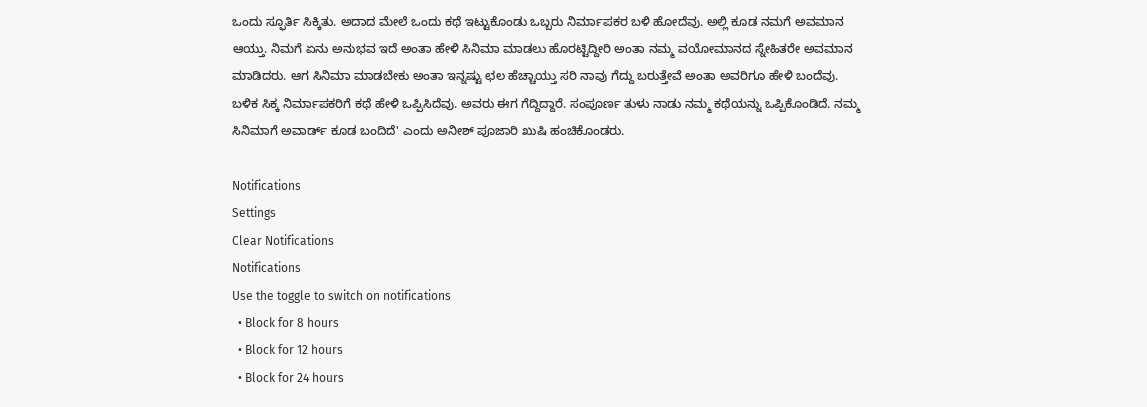ಒಂದು ಸ್ಫೂರ್ತಿ ಸಿಕ್ಕಿತು. ಅದಾದ ಮೇಲೆ ಒಂದು ಕಥೆ ಇಟ್ಟುಕೊಂಡು ಒಬ್ಬರು ನಿರ್ಮಾಪಕರ ಬಳಿ ಹೋದೆವು. ಅಲ್ಲಿ ಕೂಡ ನಮಗೆ ಅವಮಾನ ಆಯ್ತು. ನಿಮಗೆ ಏನು ಅನುಭವ ಇದೆ ಅಂತಾ ಹೇಳಿ ಸಿನಿಮಾ ಮಾಡಲು ಹೊರಟ್ಟಿದ್ದೀರಿ ಅಂತಾ ನಮ್ಮ ವಯೋಮಾನದ ಸ್ನೇಹಿತರೇ ಅವಮಾನ ಮಾಡಿದರು. ಆಗ ಸಿನಿಮಾ ಮಾಡಬೇಕು ಅಂತಾ ಇನ್ನಷ್ಟು ಛಲ ಹೆಚ್ಚಾಯ್ತು ಸರಿ ನಾವು ಗೆದ್ದು ಬರುತ್ತೇವೆ ಅಂತಾ ಅವರಿಗೂ ಹೇಳಿ ಬಂದೆವು. ಬಳಿಕ ಸಿಕ್ಕ ನಿರ್ಮಾಪಕರಿಗೆ ಕಥೆ ಹೇಳಿ ಒಪ್ಪಿಸಿದೆವು. ಅವರು ಈಗ ಗೆದ್ದಿದ್ದಾರೆ. ಸಂಪೂರ್ಣ ತುಳು ನಾಡು ನಮ್ಮ ಕಥೆಯನ್ನು ಒಪ್ಪಿಕೊಂಡಿದೆ. ನಮ್ಮ ಸಿನಿಮಾಗೆ ಅವಾರ್ಡ್ ಕೂಡ ಬಂದಿದೆ' ಎಂದು ಅನೀಶ್‌ ಪೂಜಾರಿ ಖುಷಿ ಹಂಚಿಕೊಂಡರು.

Notifications
Settings
Clear Notifications
Notifications
Use the toggle to switch on notifications
  • Block for 8 hours
  • Block for 12 hours
  • Block for 24 hours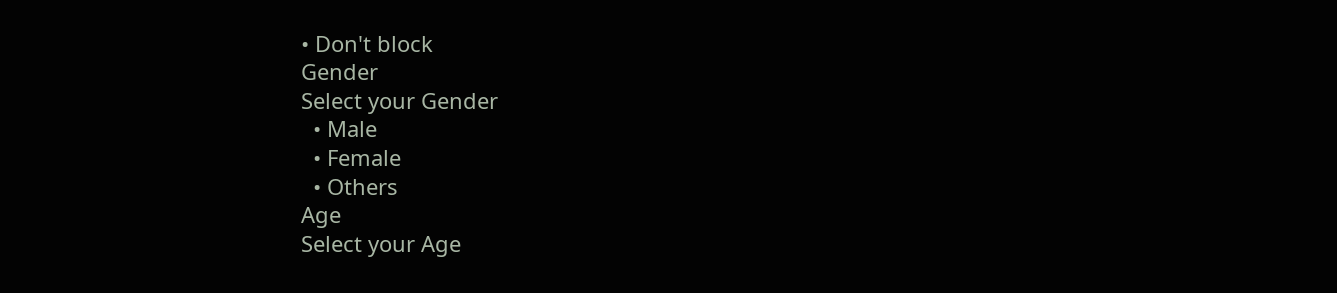• Don't block
Gender
Select your Gender
  • Male
  • Female
  • Others
Age
Select your Age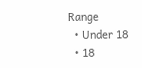Range
  • Under 18
  • 18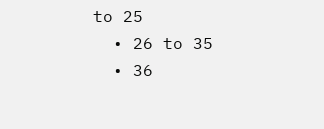to 25
  • 26 to 35
  • 36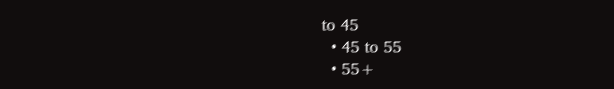to 45
  • 45 to 55
  • 55+